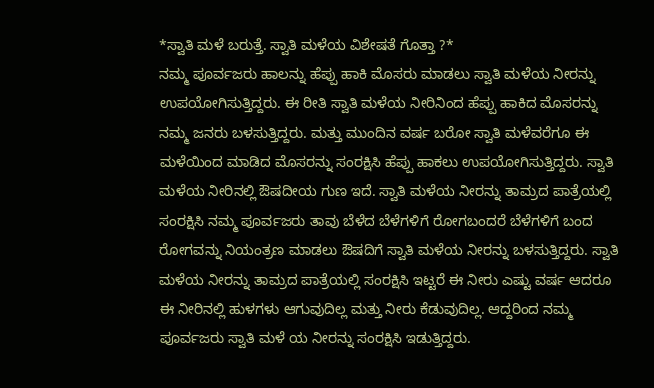*ಸ್ವಾತಿ ಮಳೆ ಬರುತ್ತೆ. ಸ್ವಾತಿ ಮಳೆಯ ವಿಶೇಷತೆ ಗೊತ್ತಾ ?*
ನಮ್ಮ ಪೂರ್ವಜರು ಹಾಲನ್ನು ಹೆಪ್ಪು ಹಾಕಿ ಮೊಸರು ಮಾಡಲು ಸ್ವಾತಿ ಮಳೆಯ ನೀರನ್ನು ಉಪಯೋಗಿಸುತ್ತಿದ್ದರು. ಈ ರೀತಿ ಸ್ವಾತಿ ಮಳೆಯ ನೀರಿನಿಂದ ಹೆಪ್ಪು ಹಾಕಿದ ಮೊಸರನ್ನು ನಮ್ಮ ಜನರು ಬಳಸುತ್ತಿದ್ದರು. ಮತ್ತು ಮುಂದಿನ ವರ್ಷ ಬರೋ ಸ್ವಾತಿ ಮಳೆವರೆಗೂ ಈ ಮಳೆಯಿಂದ ಮಾಡಿದ ಮೊಸರನ್ನು ಸಂರಕ್ಷಿಸಿ ಹೆಪ್ಪು ಹಾಕಲು ಉಪಯೋಗಿಸುತ್ತಿದ್ದರು. ಸ್ವಾತಿ ಮಳೆಯ ನೀರಿನಲ್ಲಿ ಔಷದೀಯ ಗುಣ ಇದೆ. ಸ್ವಾತಿ ಮಳೆಯ ನೀರನ್ನು ತಾಮ್ರದ ಪಾತ್ರೆಯಲ್ಲಿ ಸಂರಕ್ಷಿಸಿ ನಮ್ಮ ಪೂರ್ವಜರು ತಾವು ಬೆಳೆದ ಬೆಳೆಗಳಿಗೆ ರೋಗಬಂದರೆ ಬೆಳೆಗಳಿಗೆ ಬಂದ ರೋಗವನ್ನು ನಿಯಂತ್ರಣ ಮಾಡಲು ಔಷದಿಗೆ ಸ್ವಾತಿ ಮಳೆಯ ನೀರನ್ನು ಬಳಸುತ್ತಿದ್ದರು. ಸ್ವಾತಿ ಮಳೆಯ ನೀರನ್ನು ತಾಮ್ರದ ಪಾತ್ರೆಯಲ್ಲಿ ಸಂರಕ್ಷಿಸಿ ಇಟ್ಟರೆ ಈ ನೀರು ಎಷ್ಟು ವರ್ಷ ಆದರೂ ಈ ನೀರಿನಲ್ಲಿ ಹುಳಗಳು ಆಗುವುದಿಲ್ಲ ಮತ್ತು ನೀರು ಕೆಡುವುದಿಲ್ಲ. ಆದ್ದರಿಂದ ನಮ್ಮ ಪೂರ್ವಜರು ಸ್ವಾತಿ ಮಳೆ ಯ ನೀರನ್ನು ಸಂರಕ್ಷಿಸಿ ಇಡುತ್ತಿದ್ದರು.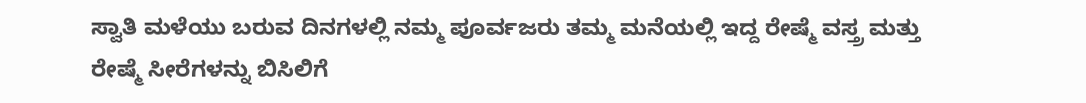ಸ್ವಾತಿ ಮಳೆಯು ಬರುವ ದಿನಗಳಲ್ಲಿ ನಮ್ಮ ಪೂರ್ವಜರು ತಮ್ಮ ಮನೆಯಲ್ಲಿ ಇದ್ದ ರೇಷ್ಮೆ ವಸ್ತ್ರ ಮತ್ತು ರೇಷ್ಮೆ ಸೀರೆಗಳನ್ನು ಬಿಸಿಲಿಗೆ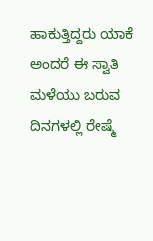ಹಾಕುತ್ತಿದ್ದರು ಯಾಕೆ ಅಂದರೆ ಈ ಸ್ವಾತಿ ಮಳೆಯು ಬರುವ ದಿನಗಳಲ್ಲಿ ರೇಷ್ಮೆ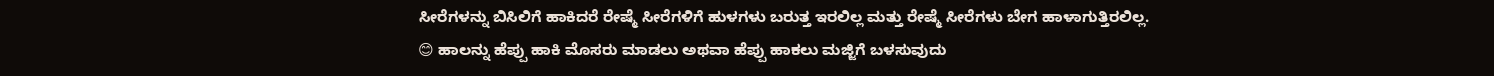ಸೀರೆಗಳನ್ನು ಬಿಸಿಲಿಗೆ ಹಾಕಿದರೆ ರೇಷ್ಮೆ ಸೀರೆಗಳಿಗೆ ಹುಳಗಳು ಬರುತ್ತ ಇರಲಿಲ್ಲ ಮತ್ತು ರೇಷ್ಮೆ ಸೀರೆಗಳು ಬೇಗ ಹಾಳಾಗುತ್ತಿರಲಿಲ್ಲ.
😊 ಹಾಲನ್ನು ಹೆಪ್ಪು ಹಾಕಿ ಮೊಸರು ಮಾಡಲು ಅಥವಾ ಹೆಪ್ಪು ಹಾಕಲು ಮಜ್ಜಿಗೆ ಬಳಸುವುದು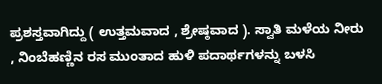ಪ್ರಶಸ್ತವಾಗಿದ್ದು ( ಉತ್ತಮವಾದ , ಶ್ರೇಷ್ಠವಾದ ). ಸ್ವಾತಿ ಮಳೆಯ ನೀರು , ನಿಂಬೆಹಣ್ಣಿನ ರಸ ಮುಂತಾದ ಹುಳಿ ಪದಾರ್ಥಗಳನ್ನು ಬಳಸಿ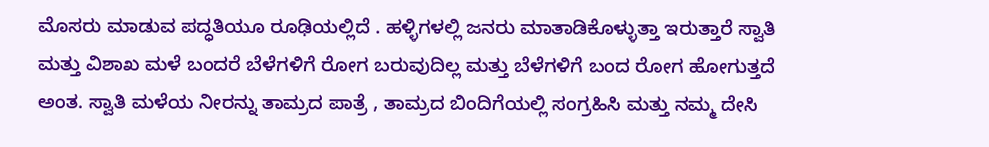ಮೊಸರು ಮಾಡುವ ಪದ್ಧತಿಯೂ ರೂಢಿಯಲ್ಲಿದೆ . ಹಳ್ಳಿಗಳಲ್ಲಿ ಜನರು ಮಾತಾಡಿಕೊಳ್ಳುತ್ತಾ ಇರುತ್ತಾರೆ ಸ್ವಾತಿ ಮತ್ತು ವಿಶಾಖ ಮಳೆ ಬಂದರೆ ಬೆಳೆಗಳಿಗೆ ರೋಗ ಬರುವುದಿಲ್ಲ ಮತ್ತು ಬೆಳೆಗಳಿಗೆ ಬಂದ ರೋಗ ಹೋಗುತ್ತದೆ ಅಂತ. ಸ್ವಾತಿ ಮಳೆಯ ನೀರನ್ನು ತಾಮ್ರದ ಪಾತ್ರೆ , ತಾಮ್ರದ ಬಿಂದಿಗೆಯಲ್ಲಿ ಸಂಗ್ರಹಿಸಿ ಮತ್ತು ನಮ್ಮ ದೇಸಿ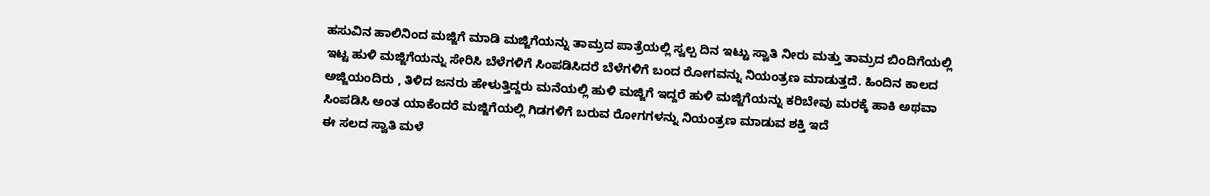ಹಸುವಿನ ಹಾಲಿನಿಂದ ಮಜ್ಜಿಗೆ ಮಾಡಿ ಮಜ್ಜಿಗೆಯನ್ನು ತಾಮ್ರದ ಪಾತ್ರೆಯಲ್ಲಿ ಸ್ವಲ್ಪ ದಿನ ಇಟ್ಟು ಸ್ವಾತಿ ನೀರು ಮತ್ತು ತಾಮ್ರದ ಬಿಂದಿಗೆಯಲ್ಲಿ ಇಟ್ಟ ಹುಳಿ ಮಜ್ಜಿಗೆಯನ್ನು ಸೇರಿಸಿ ಬೆಳೆಗಳಿಗೆ ಸಿಂಪಡಿಸಿದರೆ ಬೆಳೆಗಳಿಗೆ ಬಂದ ರೋಗವನ್ನು ನಿಯಂತ್ರಣ ಮಾಡುತ್ತದೆ. ಹಿಂದಿನ ಕಾಲದ ಅಜ್ಜಿಯಂದಿರು , ತಿಳಿದ ಜನರು ಹೇಳುತ್ತಿದ್ದರು ಮನೆಯಲ್ಲಿ ಹುಳಿ ಮಜ್ಜಿಗೆ ಇದ್ದರೆ ಹುಳಿ ಮಜ್ಜಿಗೆಯನ್ನು ಕರಿಬೇವು ಮರಕ್ಕೆ ಹಾಕಿ ಅಥವಾ ಸಿಂಪಡಿಸಿ ಅಂತ ಯಾಕೆಂದರೆ ಮಜ್ಜಿಗೆಯಲ್ಲಿ ಗಿಡಗಳಿಗೆ ಬರುವ ರೋಗಗಳನ್ನು ನಿಯಂತ್ರಣ ಮಾಡುವ ಶಕ್ತಿ ಇದೆ
ಈ ಸಲದ ಸ್ವಾತಿ ಮಳೆ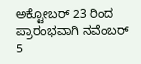ಅಕ್ಟೋಬರ್ 23 ರಿಂದ ಪ್ರಾರಂಭವಾಗಿ ನವೆಂಬರ್ 5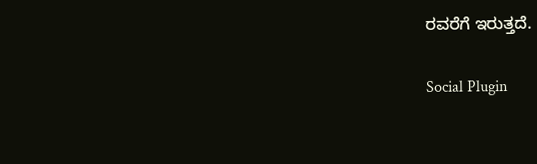ರವರೆಗೆ ಇರುತ್ತದೆ.

Social Plugin